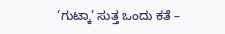‘ಗುಟ್ಕಾ’ ಸುತ್ತ ಒಂದು ಕತೆ –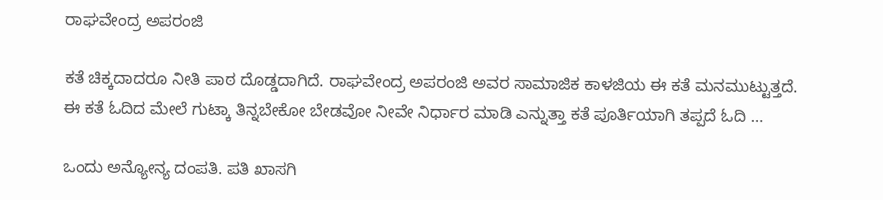ರಾಘವೇಂದ್ರ ಅಪರಂಜಿ

ಕತೆ ಚಿಕ್ಕದಾದರೂ ನೀತಿ ಪಾಠ ದೊಡ್ಡದಾಗಿದೆ. ರಾಘವೇಂದ್ರ ಅಪರಂಜಿ ಅವರ ಸಾಮಾಜಿಕ ಕಾಳಜಿಯ ಈ ಕತೆ ಮನಮುಟ್ಟುತ್ತದೆ. ಈ ಕತೆ ಓದಿದ ಮೇಲೆ ಗುಟ್ಕಾ ತಿನ್ನಬೇಕೋ ಬೇಡವೋ ನೀವೇ ನಿರ್ಧಾರ ಮಾಡಿ ಎನ್ನುತ್ತಾ ಕತೆ ಪೂರ್ತಿಯಾಗಿ ತಪ್ಪದೆ ಓದಿ …

ಒಂದು ಅನ್ಯೋನ್ಯ ದಂಪತಿ. ಪತಿ ಖಾಸಗಿ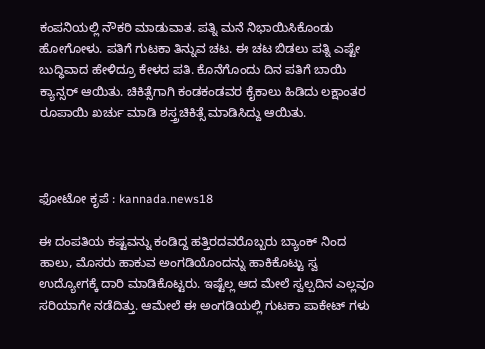ಕಂಪನಿಯಲ್ಲಿ ನೌಕರಿ ಮಾಡುವಾತ. ಪತ್ನಿ ಮನೆ ನಿಭಾಯಿಸಿಕೊಂಡು ಹೋಗೋಳು. ಪತಿಗೆ ಗುಟಕಾ ತಿನ್ನುವ ಚಟ. ಈ ಚಟ ಬಿಡಲು ಪತ್ನಿ ಎಷ್ಟೇ ಬುದ್ಧಿವಾದ ಹೇಳಿದ್ರೂ ಕೇಳದ ಪತಿ. ಕೊನೆಗೊಂದು ದಿನ ಪತಿಗೆ ಬಾಯಿ ಕ್ಯಾನ್ಸರ್ ಆಯಿತು. ಚಿಕಿತ್ಸೆಗಾಗಿ ಕಂಡಕಂಡವರ ಕೈಕಾಲು ಹಿಡಿದು ಲಕ್ಷಾಂತರ ರೂಪಾಯಿ ಖರ್ಚು ಮಾಡಿ ಶಸ್ತ್ರಚಿಕಿತ್ಸೆ ಮಾಡಿಸಿದ್ದು ಆಯಿತು.



ಫೋಟೋ ಕೃಪೆ : kannada.news18

ಈ ದಂಪತಿಯ ಕಷ್ಟವನ್ನು ಕಂಡಿದ್ದ ಹತ್ತಿರದವರೊಬ್ಬರು ಬ್ಯಾಂಕ್ ನಿಂದ ಹಾಲು, ಮೊಸರು ಹಾಕುವ ಅಂಗಡಿಯೊಂದನ್ನು ಹಾಕಿಕೊಟ್ಟು ಸ್ವ ಉದ್ಯೋಗಕ್ಕೆ ದಾರಿ ಮಾಡಿಕೊಟ್ಟರು. ಇಷ್ಟೆಲ್ಲ ಆದ ಮೇಲೆ ಸ್ವಲ್ಪದಿನ ಎಲ್ಲವೂ ಸರಿಯಾಗೇ ನಡೆದಿತ್ತು. ಆಮೇಲೆ ಈ ಅಂಗಡಿಯಲ್ಲಿ ಗುಟಕಾ ಪಾಕೇಟ್ ಗಳು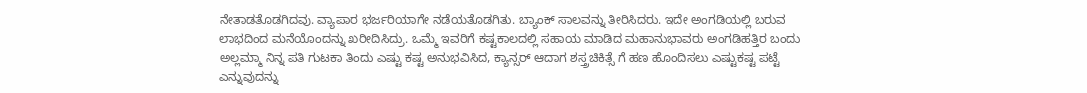ನೇತಾಡತೊಡಗಿದವು. ವ್ಯಾಪಾರ ಭರ್ಜರಿಯಾಗೇ ನಡೆಯತೊಡಗಿತು. ಬ್ಯಾಂಕ್ ಸಾಲವನ್ನು ತೀರಿಸಿದರು. ಇದೇ ಅಂಗಡಿಯಲ್ಲಿ ಬರುವ ಲಾಭದಿಂದ ಮನೆಯೊಂದನ್ನು ಖರೀದಿಸಿದ್ರು. ಒಮ್ಮೆ ಇವರಿಗೆ ಕಷ್ಟಕಾಲದಲ್ಲಿ ಸಹಾಯ ಮಾಡಿದ ಮಹಾನುಭಾವರು ಅಂಗಡಿಹತ್ತಿರ ಬಂದು ಅಲ್ಲಮ್ಮಾ ನಿನ್ನ ಪತಿ ಗುಟಕಾ ತಿಂದು ಎಷ್ಟು ಕಷ್ಟ ಅನುಭವಿಸಿದ, ಕ್ಯಾನ್ಸರ್ ಆದಾಗ ಶಸ್ತ್ರಚಿಕಿತ್ಸೆ ಗೆ ಹಣ ಹೊಂದಿಸಲು ಎಷ್ಟುಕಷ್ಟ ಪಟ್ಟೆ ಎನ್ನುವುದನ್ನು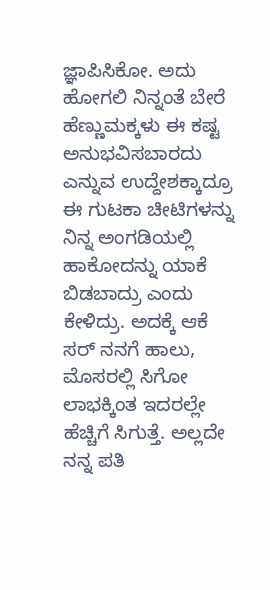ಜ್ಞಾಪಿಸಿಕೋ. ಅದು ಹೋಗಲಿ ನಿನ್ನಂತೆ ಬೇರೆ ಹೆಣ್ಣುಮಕ್ಕಳು ಈ ಕಷ್ಟ ಅನುಭವಿಸಬಾರದು ಎನ್ನುವ ಉದ್ದೇಶಕ್ಕಾದ್ರೂ ಈ ಗುಟಕಾ ಚೀಟಿಗಳನ್ನು ನಿನ್ನ ಅಂಗಡಿಯಲ್ಲಿ ಹಾಕೋದನ್ನು ಯಾಕೆ ಬಿಡಬಾದ್ರು ಎಂದು ಕೇಳಿದ್ರು. ಅದಕ್ಕೆ ಆಕೆ ಸರ್ ನನಗೆ ಹಾಲು, ಮೊಸರಲ್ಲಿ ಸಿಗೋ ಲಾಭಕ್ಕಿಂತ ಇದರಲ್ಲೇ ಹೆಚ್ಚಿಗೆ ಸಿಗುತ್ತೆ. ಅಲ್ಲದೇ ನನ್ನ ಪತಿ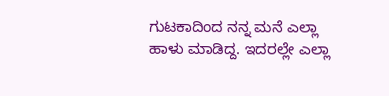ಗುಟಕಾದಿಂದ ನನ್ನ ಮನೆ ಎಲ್ಲಾ ಹಾಳು ಮಾಡಿದ್ದ. ಇದರಲ್ಲೇ ಎಲ್ಲಾ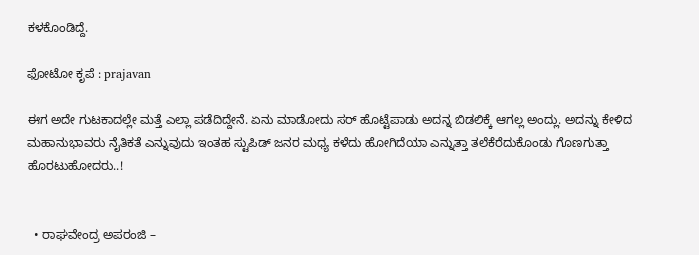ಕಳಕೊಂಡಿದ್ದೆ.

ಫೋಟೋ ಕೃಪೆ : prajavan

ಈಗ ಅದೇ ಗುಟಕಾದಲ್ಲೇ ಮತ್ತೆ ಎಲ್ಲಾ ಪಡೆದಿದ್ದೇನೆ. ಏನು ಮಾಡೋದು ಸರ್ ಹೊಟ್ಟೆಪಾಡು ಅದನ್ನ ಬಿಡಲಿಕ್ಕೆ ಆಗಲ್ಲ ಅಂದ್ಲು. ಅದನ್ನು ಕೇಳಿದ ಮಹಾನುಭಾವರು ನೈತಿಕತೆ ಎನ್ನುವುದು ಇಂತಹ ಸ್ಟುಪಿಡ್ ಜನರ ಮಧ್ಯ ಕಳೆದು ಹೋಗಿದೆಯಾ ಎನ್ನುತ್ತಾ ತಲೆಕೆರೆದುಕೊಂಡು ಗೊಣಗುತ್ತಾ ಹೊರಟುಹೋದರು..!


  • ರಾಘವೇಂದ್ರ ಅಪರಂಜಿ –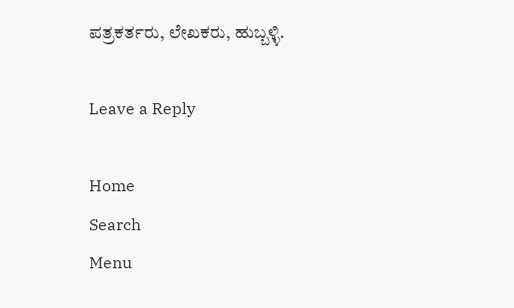ಪತ್ರಕರ್ತರು, ಲೇಖಕರು, ಹುಬ್ಬಳ್ಳಿ.

Leave a Reply

Home
Search
Menu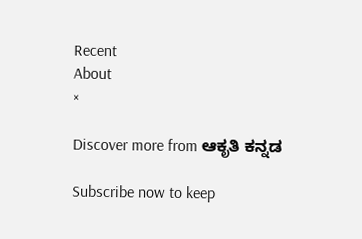Recent
About
×

Discover more from ಆಕೃತಿ ಕನ್ನಡ

Subscribe now to keep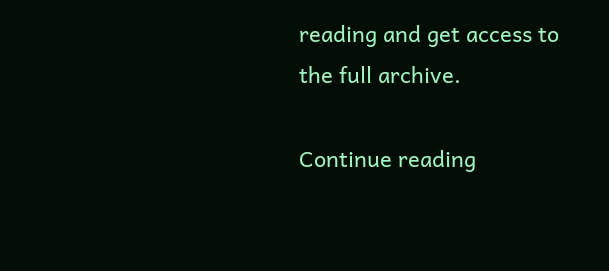reading and get access to the full archive.

Continue reading